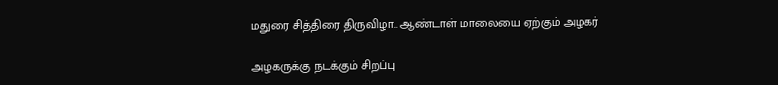மதுரை சித்திரை திருவிழா.. ஆண்டாள் மாலையை ஏற்கும் அழகர்

அழகருக்கு நடக்கும் சிறப்பு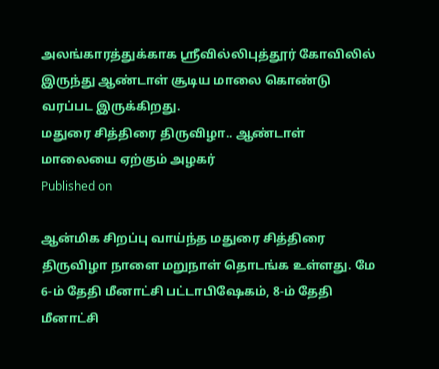அலங்காரத்துக்காக ஸ்ரீவில்லிபுத்தூர் கோவிலில் இருந்து ஆண்டாள் சூடிய மாலை கொண்டு வரப்பட இருக்கிறது.
மதுரை சித்திரை திருவிழா.. ஆண்டாள் மாலையை ஏற்கும் அழகர்
Published on

ஆன்மிக சிறப்பு வாய்ந்த மதுரை சித்திரை திருவிழா நாளை மறுநாள் தொடங்க உள்ளது. மே 6-ம் தேதி மீனாட்சி பட்டாபிஷேகம், 8-ம் தேதி மீனாட்சி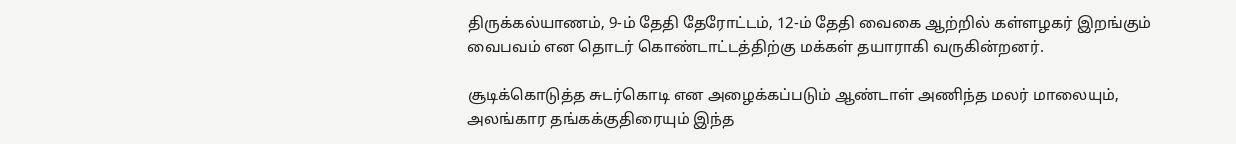திருக்கல்யாணம், 9-ம் தேதி தேரோட்டம், 12-ம் தேதி வைகை ஆற்றில் கள்ளழகர் இறங்கும் வைபவம் என தொடர் கொண்டாட்டத்திற்கு மக்கள் தயாராகி வருகின்றனர்.

சூடிக்கொடுத்த சுடர்கொடி என அழைக்கப்படும் ஆண்டாள் அணிந்த மலர் மாலையும், அலங்கார தங்கக்குதிரையும் இந்த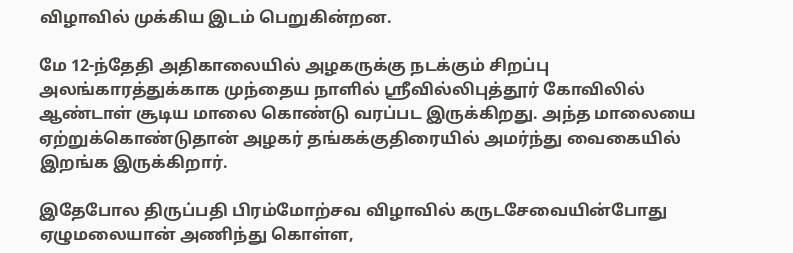விழாவில் முக்கிய இடம் பெறுகின்றன.

மே 12-ந்தேதி அதிகாலையில் அழகருக்கு நடக்கும் சிறப்பு அலங்காரத்துக்காக முந்தைய நாளில் ஸ்ரீவில்லிபுத்தூர் கோவிலில் ஆண்டாள் சூடிய மாலை கொண்டு வரப்பட இருக்கிறது. அந்த மாலையை ஏற்றுக்கொண்டுதான் அழகர் தங்கக்குதிரையில் அமர்ந்து வைகையில் இறங்க இருக்கிறார்.

இதேபோல திருப்பதி பிரம்மோற்சவ விழாவில் கருடசேவையின்போது ஏழுமலையான் அணிந்து கொள்ள,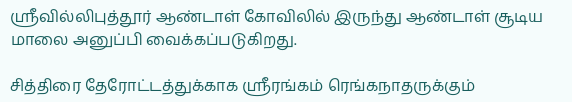ஸ்ரீவில்லிபுத்தூர் ஆண்டாள் கோவிலில் இருந்து ஆண்டாள் சூடிய மாலை அனுப்பி வைக்கப்படுகிறது.

சித்திரை தேரோட்டத்துக்காக ஸ்ரீரங்கம் ரெங்கநாதருக்கும்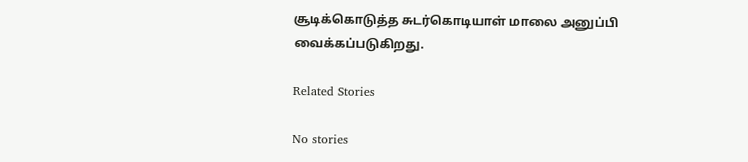சூடிக்கொடுத்த சுடர்கொடியாள் மாலை அனுப்பி வைக்கப்படுகிறது.

Related Stories

No stories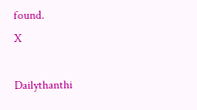found.
X

Dailythanthi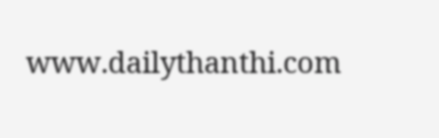www.dailythanthi.com